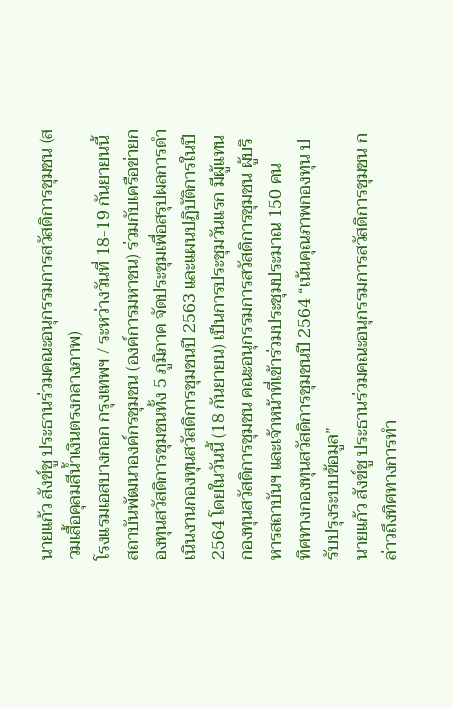นายแก้ว สังข์ชู ประธานร่วมคณะอนุกรรมการสวัสดิการชุมชน (สวมเสื้อคุลมสีน้ำเงินตรงกลางภาพ)
โรงแรมเอสบางกอก กรุงเทพฯ / ระหว่างวันที่ 18-19 กันยายนนี้ สถาบันพัฒนาองค์กรชุมชน (องค์การมหาชน) ร่วมกับเครือข่ายกองทุนสวัสดิการชุมชนทั้ง 5 ภูมิภาค จัดประชุมเพื่อสรุปผลการดำเนินงานกองทุนสวัสดิการชุมชนปี 2563 และแผนปฏิบัติการในปี 2564 โดยในวันนี้ (18 กันยายน) เป็นการประชุมวันแรก มีผู้แทนกองทุนสวัสดิการชุมชน คณะอนุกรรมการสวัสดิการชุมชน ผู้บริหารสถาบันฯ และเจ้าหน้าที่เข้าร่วมประชุมประมาณ 150 คน
ทิศทางกองทุนสวัสดิการชุมชนปี 2564 “เน้นคุณภาพกองทุน ปรับปรุงระบบข้อมูล”
นายแก้ว สังข์ชู ประธานร่วมคณะอนุกรรมการสวัสดิการชุมชน กล่าวถึงทิศทางการทำ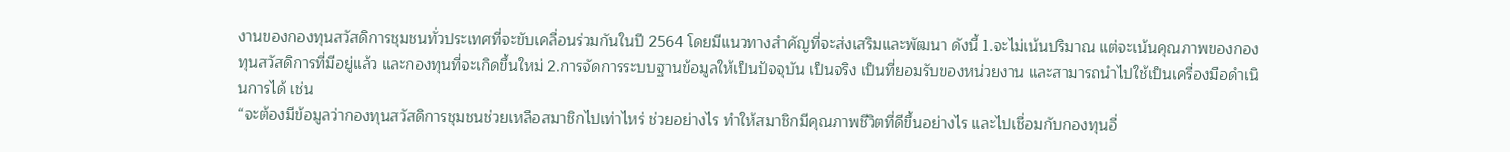งานของกองทุนสวัสดิการชุมชนทั่วประเทศที่จะขับเคลื่อนร่วมกันในปี 2564 โดยมีแนวทางสำคัญที่จะส่งเสริมและพัฒนา ดังนี้ 1.จะไม่เน้นปริมาณ แต่จะเน้นคุณภาพของกองทุนสวัสดิการที่มีอยู่แล้ว และกองทุนที่จะเกิดขึ้นใหม่ 2.การจัดการระบบฐานข้อมูลให้เป็นปัจจุบัน เป็นจริง เป็นที่ยอมรับของหน่วยงาน และสามารถนำไปใช้เป็นเครื่องมือดำเนินการได้ เช่น
“จะต้องมีข้อมูลว่ากองทุนสวัสดิการชุมชนช่วยเหลือสมาชิกไปเท่าไหร่ ช่วยอย่างไร ทำให้สมาชิกมีคุณภาพชีวิตที่ดีขึ้นอย่างไร และไปเชื่อมกับกองทุนอื่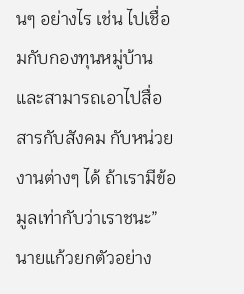นๆ อย่างไร เช่น ไปเชื่อมกับกองทุนหมู่บ้าน และสามารถเอาไปสื่อสารกับสังคม กับหน่วยงานต่างๆ ได้ ถ้าเรามีข้อมูลเท่ากับว่าเราชนะ” นายแก้วยกตัวอย่าง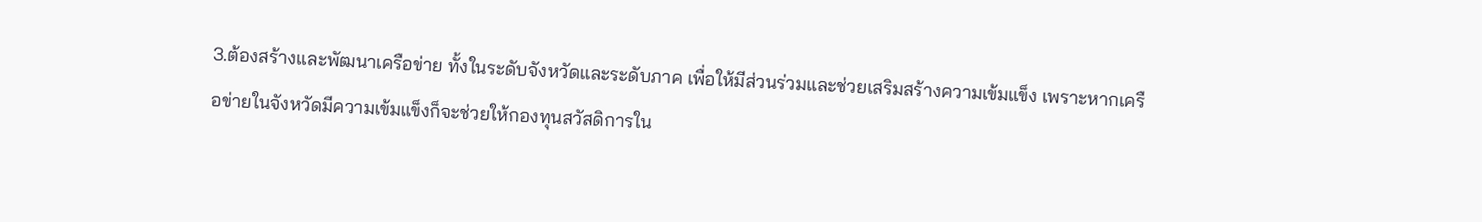3.ต้องสร้างและพัฒนาเครือข่าย ทั้งในระดับจังหวัดและระดับภาค เพื่อให้มีส่วนร่วมและช่วยเสริมสร้างความเข้มแข็ง เพราะหากเครือข่ายในจังหวัดมีความเข้มแข็งก็จะช่วยให้กองทุนสวัสดิการใน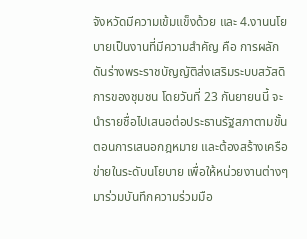จังหวัดมีความเข้มแข็งด้วย และ 4.งานนโยบายเป็นงานที่มีความสำคัญ คือ การผลักดันร่างพระราชบัญญัติส่งเสริมระบบสวัสดิการของชุมชน โดยวันที่ 23 กันยายนนี้ จะนำรายชื่อไปเสนอต่อประธานรัฐสภาตามขั้นตอนการเสนอกฎหมาย และต้องสร้างเครือข่ายในระดับนโยบาย เพื่อให้หน่วยงานต่างๆ มาร่วมบันทึกความร่วมมือ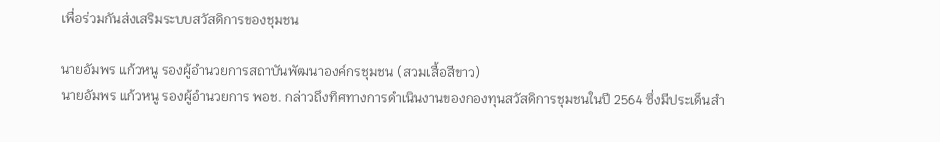เพื่อร่วมกันส่งเสริมระบบสวัสดิการของชุมชน

นายอัมพร แก้วหนู รองผู้อำนวยการสถาบันพัฒนาองค์กรชุมชน (สวมเสื้อสีขาว)
นายอัมพร แก้วหนู รองผู้อำนวยการ พอช. กล่าวถึงทิศทางการดำเนินงานของกองทุนสวัสดิการชุมชนในปี 2564 ซึ่งมีประเด็นสำ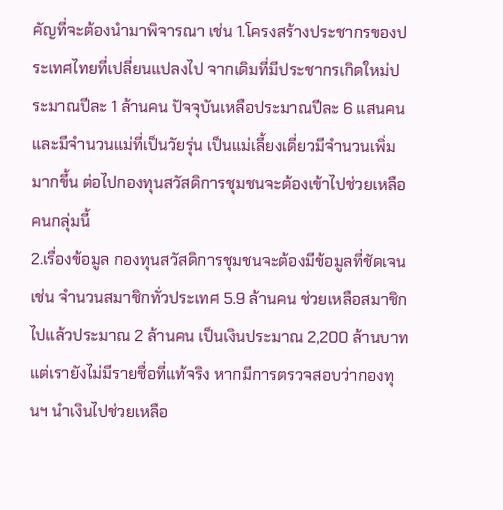คัญที่จะต้องนำมาพิจารณา เช่น 1.โครงสร้างประชากรของประเทศไทยที่เปลี่ยนแปลงไป จากเดิมที่มีประชากรเกิดใหม่ประมาณปีละ 1 ล้านคน ปัจจุบันเหลือประมาณปีละ 6 แสนคน และมีจำนวนแม่ที่เป็นวัยรุ่น เป็นแม่เลี้ยงเดี่ยวมีจำนวนเพิ่มมากขึ้น ต่อไปกองทุนสวัสดิการชุมชนจะต้องเข้าไปช่วยเหลือคนกลุ่มนี้
2.เรื่องข้อมูล กองทุนสวัสดิการชุมชนจะต้องมีข้อมูลที่ชัดเจน เช่น จำนวนสมาชิกทั่วประเทศ 5.9 ล้านคน ช่วยเหลือสมาชิกไปแล้วประมาณ 2 ล้านคน เป็นเงินประมาณ 2,200 ล้านบาท แต่เรายังไม่มีรายชื่อที่แท้จริง หากมีการตรวจสอบว่ากองทุนฯ นำเงินไปช่วยเหลือ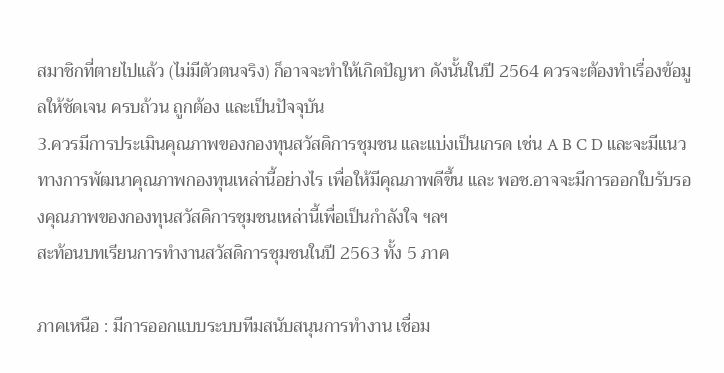สมาชิกที่ตายไปแล้ว (ไม่มีตัวตนจริง) ก็อาจจะทำให้เกิดปัญหา ดังนั้นในปี 2564 ควรจะต้องทำเรื่องข้อมูลให้ชัดเจน ครบถ้วน ถูกต้อง และเป็นปัจจุบัน
3.ควรมีการประเมินคุณภาพของกองทุนสวัสดิการชุมชน และแบ่งเป็นเกรด เช่น A B C D และจะมีแนวทางการพัฒนาคุณภาพกองทุนเหล่านี้อย่างไร เพื่อให้มีคุณภาพดีขึ้น และ พอช.อาจจะมีการออกใบรับรองคุณภาพของกองทุนสวัสดิการชุมชนเหล่านี้เพื่อเป็นกำลังใจ ฯลฯ
สะท้อนบทเรียนการทำงานสวัสดิการชุมชนในปี 2563 ทั้ง 5 ภาค

ภาคเหนือ : มีการออกแบบระบบทีมสนับสนุนการทำงาน เชื่อม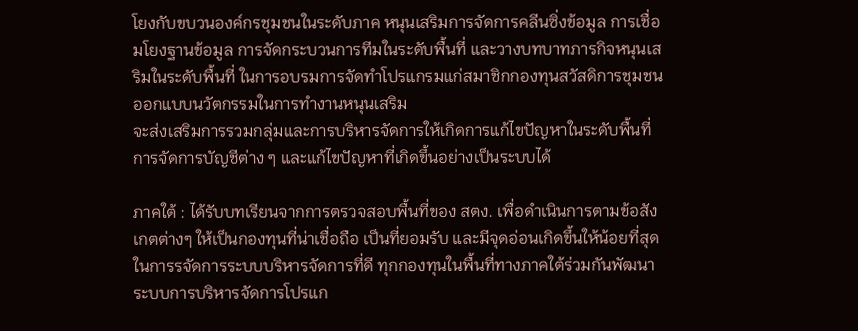โยงกับขบวนองค์กรชุมชนในระดับภาค หนุนเสริมการจัดการคลีนซิ่งข้อมูล การเชื่อมโยงฐานข้อมูล การจัดกระบวนการทีมในระดับพื้นที่ และวางบทบาทภารกิจหนุนเสริมในระดับพื้นที่ ในการอบรมการจัดทำโปรแกรมแก่สมาชิกกองทุนสวัสดิการชุมชน ออกแบบนวัตกรรมในการทำงานหนุนเสริม
จะส่งเสริมการรวมกลุ่มและการบริหารจัดการให้เกิดการแก้ไขปัญหาในระดับพื้นที่ การจัดการบัญชีต่าง ๆ และแก้ไขปัญหาที่เกิดขึ้นอย่างเป็นระบบได้

ภาคใต้ : ได้รับบทเรียนจากการตรวจสอบพื้นที่ของ สตง. เพื่อดำเนินการตามข้อสังเกตต่างๆ ให้เป็นกองทุนที่น่าเชื่อถือ เป็นที่ยอมรับ และมีจุดอ่อนเกิดขึ้นให้น้อยที่สุด ในการรจัดการระบบบริหารจัดการที่ดี ทุกกองทุนในพื้นที่ทางภาคใต้ร่วมกันพัฒนาระบบการบริหารจัดการโปรแก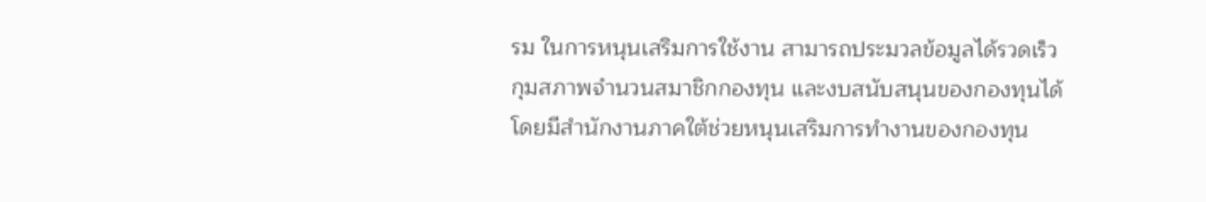รม ในการหนุนเสริมการใช้งาน สามารถประมวลข้อมูลได้รวดเร็ว กุมสภาพจำนวนสมาชิกกองทุน และงบสนับสนุนของกองทุนได้ โดยมีสำนักงานภาคใต้ช่วยหนุนเสริมการทำงานของกองทุน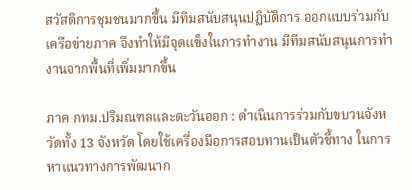สวัสดิการชุมชนมากขึ้น มีทีมสนับสนุนปฏิบัติการ ออกแบบร่วมกับเครือข่ายภาค จึงทำให้มีจุดแข็งในการทำงาน มีทีมสนับสนุนการทำงานจากพื้นที่เพิ่มมากขึ้น

ภาค กทม.ปริมณฑลและตะวันออก : ดำเนินการร่วมกับขบวนจังหวัดทั้ง 13 จังหวัด โดยใช้เครื่องมือการสอบทานเป็นตัวชี้ทาง ในการหาแนวทางการพัฒนาก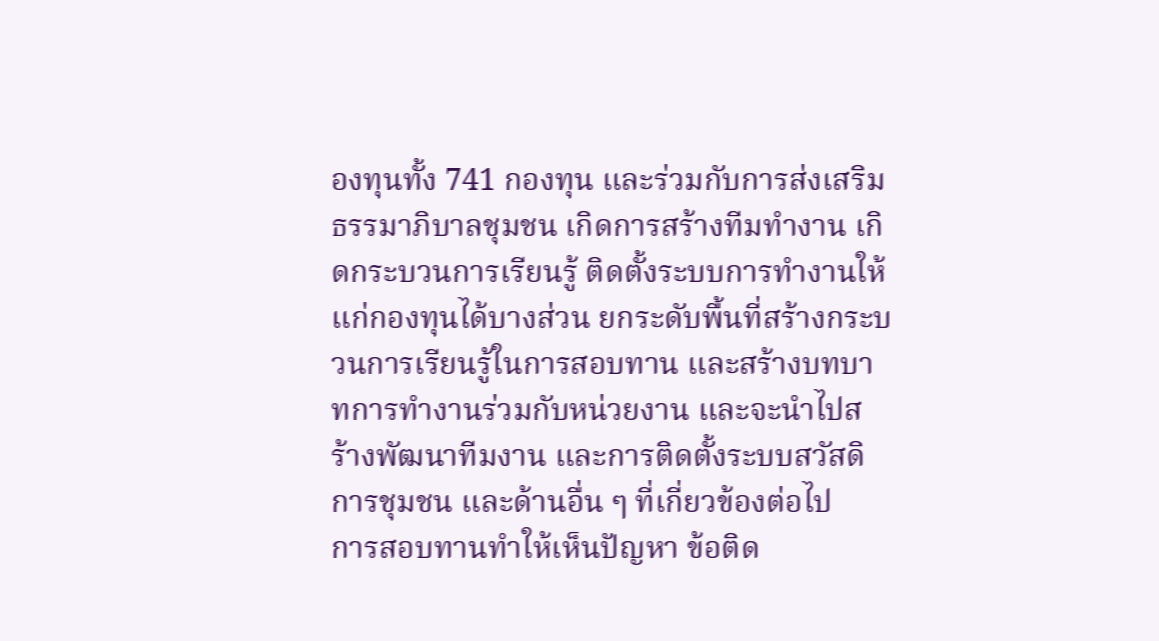องทุนทั้ง 741 กองทุน และร่วมกับการส่งเสริมธรรมาภิบาลชุมชน เกิดการสร้างทีมทำงาน เกิดกระบวนการเรียนรู้ ติดตั้งระบบการทำงานให้แก่กองทุนได้บางส่วน ยกระดับพื้นที่สร้างกระบวนการเรียนรู้ในการสอบทาน และสร้างบทบาทการทำงานร่วมกับหน่วยงาน และจะนำไปสร้างพัฒนาทีมงาน และการติดตั้งระบบสวัสดิการชุมชน และด้านอื่น ๆ ที่เกี่ยวข้องต่อไป
การสอบทานทำให้เห็นปัญหา ข้อติด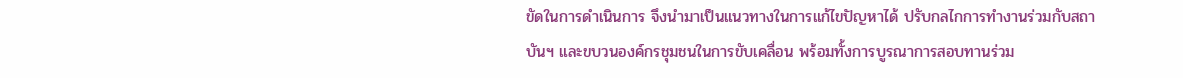ขัดในการดำเนินการ จึงนำมาเป็นแนวทางในการแก้ไขปัญหาได้ ปรับกลไกการทำงานร่วมกับสถาบันฯ และขบวนองค์กรชุมชนในการขับเคลื่อน พร้อมทั้งการบูรณาการสอบทานร่วม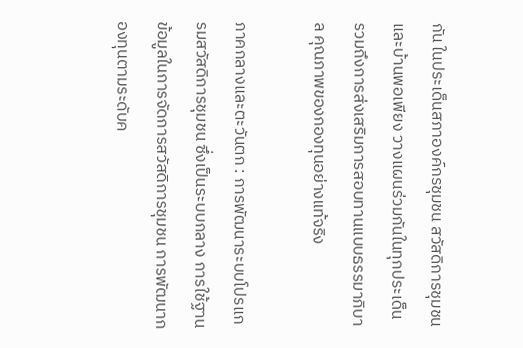กัน ในประเด็นสภาองค์กรชุมชน สวัสดิการชุมชน และบ้านพอเพียง วางแผนร่วมกันในทุกประเด็น รวมถึงการส่งเสริมการสอบทานแบบธรรมาภิบาล คุณภาพของกองทุนอย่างแท้จริง

ภาคกลางและตะวันตก : การพัฒนาระบบโปรแกรมสวัสดิการชุมชน ซึ่งเป็นระบบกลาง การใช้ฐานข้อมูลในการจัดการสวัสดิการชุมชน การพัฒนากองทุนตามระดับค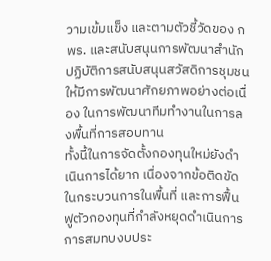วามเข้มแข็ง และตามตัวชี้วัดของ กพร. และสนับสนุนการพัฒนาสำนักปฏิบัติการสนับสนุนสวัสดิการชุมชน ให้มีการพัฒนาศักยภาพอย่างต่อเนื่อง ในการพัฒนาทีมทำงานในการลงพื้นที่การสอบทาน
ทั้งนี้ในการจัดตั้งกองทุนใหม่ยังดำเนินการได้ยาก เนื่องจากข้อติดขัดในกระบวนการในพื้นที่ และการฟื้นฟูตัวกองทุนที่กำลังหยุดดำเนินการ การสมทบงบประ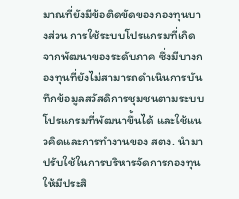มาณที่ยังมีข้อติดขัดของกองทุนบางส่วน การใช้ระบบโปรแกรมที่เกิดจากพัฒนาของระดับภาค ซึ่งมีบางกองทุนที่ยังไม่สามารถดำเนินการบันทึกข้อมูลสวัสดิการชุมชนตามระบบโปรแกรมที่พัฒนาขึ้นได้ และใช้แนวคิดและการทำงานของ สตง. นำมาปรับใช้ในการบริหารจัดการกองทุนให้มีประสิ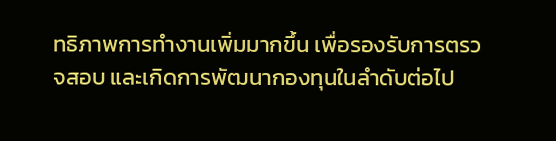ทธิภาพการทำงานเพิ่มมากขึ้น เพื่อรองรับการตรวจสอบ และเกิดการพัฒนากองทุนในลำดับต่อไป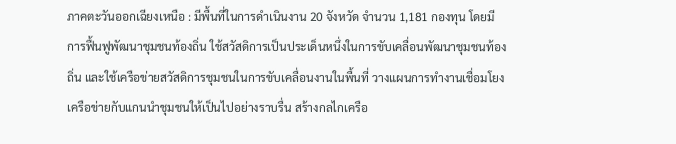ภาคตะวันออกเฉียงเหนือ : มีพื้นที่ในการดำเนินงาน 20 จังหวัด จำนวน 1,181 กองทุน โดยมีการฟื้นฟูพัฒนาชุมชนท้องถิ่น ใช้สวัสดิการเป็นประเด็นหนึ่งในการขับเคลื่อนพัฒนาชุมชนท้องถิ่น และใช้เครือข่ายสวัสดิการชุมชนในการขับเคลื่อนงานในพื้นที่ วางแผนการทำงานเชื่อมโยงเครือข่ายกับแกนนำชุมชนให้เป็นไปอย่างราบรื่น สร้างกลไกเครือ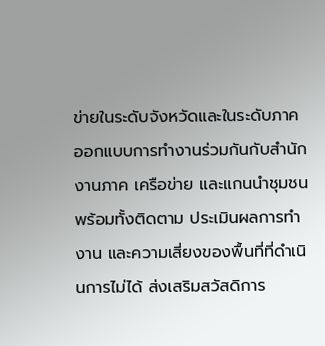ข่ายในระดับจังหวัดและในระดับภาค ออกแบบการทำงานร่วมกันกับสำนักงานภาค เครือข่าย และแกนนำชุมชน
พร้อมทั้งติดตาม ประเมินผลการทำงาน และความเสี่ยงของพื้นที่ที่ดำเนินการไม่ได้ ส่งเสริมสวัสดิการ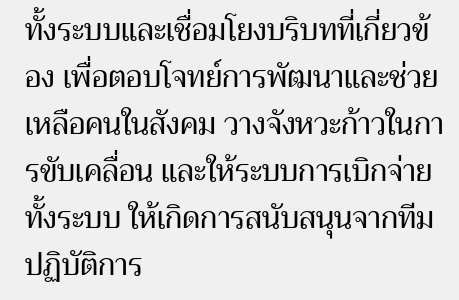ทั้งระบบและเชื่อมโยงบริบทที่เกี่ยวข้อง เพื่อตอบโจทย์การพัฒนาและช่วยเหลือคนในสังคม วางจังหวะก้าวในการขับเคลื่อน และให้ระบบการเบิกจ่ายทั้งระบบ ให้เกิดการสนับสนุนจากทีมปฏิบัติการ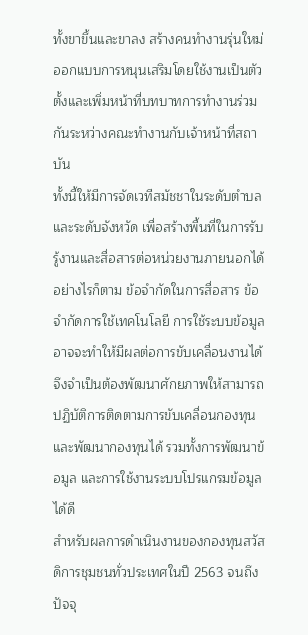ทั้งขาขึ้นและขาลง สร้างคนทำงานรุ่นใหม่ ออกแบบการหนุนเสริมโดยใช้งานเป็นตัวตั้งและเพิ่มหน้าที่บทบาทการทำงานร่วมกันระหว่างคณะทำงานกับเจ้าหน้าที่สถาบัน
ทั้งนี้ให้มีการจัดเวทีสมัชชาในระดับตำบล และระดับจังหวัด เพื่อสร้างพื้นที่ในการรับรู้งานและสื่อสารต่อหน่วยงานภายนอกได้ อย่างไรก็ตาม ข้อจำกัดในการสื่อสาร ข้อจำกัดการใช้เทคโนโลยี การใช้ระบบข้อมูล อาจจะทำให้มีผลต่อการขับเคลื่อนงานได้ จึงจำเป็นต้องพัฒนาศักยภาพให้สามารถปฏิบัติการติดตามการขับเคลื่อนกองทุนและพัฒนากองทุนได้ รวมทั้งการพัฒนาข้อมูล และการใช้งานระบบโปรแกรมข้อมูลได้ดี
สำหรับผลการดำเนินงานของกองทุนสวัสดิการชุมชนทั่วประเทศในปี 2563 จนถึงปัจจุ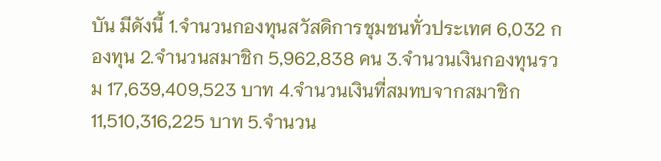บัน มีดังนี้ 1.จำนวนกองทุนสวัสดิการชุมชนทั่วประเทศ 6,032 กองทุน 2.จำนวนสมาชิก 5,962,838 คน 3.จำนวนเงินกองทุนรวม 17,639,409,523 บาท 4.จำนวนเงินที่สมทบจากสมาชิก 11,510,316,225 บาท 5.จำนวน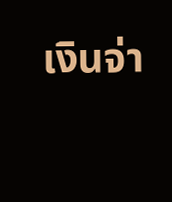เงินจ่า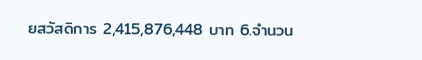ยสวัสดิการ 2,415,876,448 บาท 6.จำนวน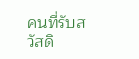คนที่รับสวัสดิ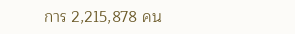การ 2,215,878 คน